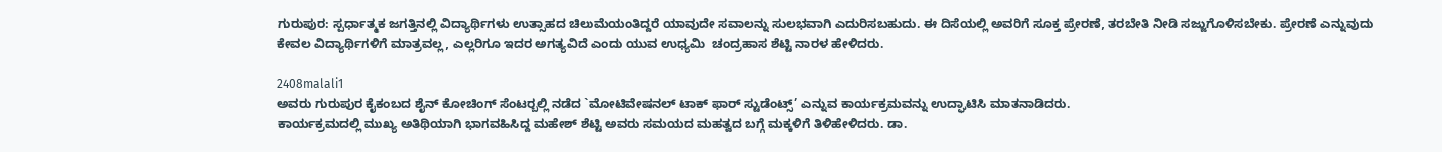ಗುರುಪುರ: ಸ್ಪರ್ಧಾತ್ಮಕ ಜಗತ್ತಿನಲ್ಲಿ ವಿದ್ಯಾರ್ಥಿಗಳು ಉತ್ಸಾಹದ ಚಿಲುಮೆಯಂತಿದ್ದರೆ ಯಾವುದೇ ಸವಾಲನ್ನು ಸುಲಭವಾಗಿ ಎದುರಿಸಬಹುದು. ಈ ದಿಸೆಯಲ್ಲಿ ಅವರಿಗೆ ಸೂಕ್ತ ಪ್ರೇರಣೆ, ತರಬೇತಿ ನೀಡಿ ಸಜ್ಜುಗೊಳಿಸಬೇಕು. ಪ್ರೇರಣೆ ಎನ್ನುವುದು ಕೇವಲ ವಿದ್ಯಾರ್ಥಿಗಳಿಗೆ ಮಾತ್ರವಲ್ಲ, ಎಲ್ಲರಿಗೂ ಇದರ ಅಗತ್ಯವಿದೆ ಎಂದು ಯುವ ಉಧ್ಯಮಿ  ಚಂದ್ರಹಾಸ ಶೆಟ್ಟಿ ನಾರಳ ಹೇಳಿದರು.

2408malali1
ಅವರು ಗುರುಪುರ ಕೈಕಂಬದ ಶೈನ್ ಕೋಚಿಂಗ್ ಸೆಂಟರ್‍ಬಲ್ಲಿ ನಡೆದ `ಮೋಟಿವೇಷನಲ್ ಟಾಕ್ ಫಾರ್ ಸ್ಟುಡೆಂಟ್ಸ್’ ಎನ್ನುವ ಕಾರ್ಯಕ್ರಮವನ್ನು ಉದ್ಘಾಟಿಸಿ ಮಾತನಾಡಿದರು.
ಕಾರ್ಯಕ್ರಮದಲ್ಲಿ ಮುಖ್ಯ ಅತಿಥಿಯಾಗಿ ಭಾಗವಹಿಸಿದ್ದ ಮಹೇಶ್ ಶೆಟ್ಟಿ ಅವರು ಸಮಯದ ಮಹತ್ವದ ಬಗ್ಗೆ ಮಕ್ಕಳಿಗೆ ತಿಳಿಹೇಳಿದರು. ಡಾ.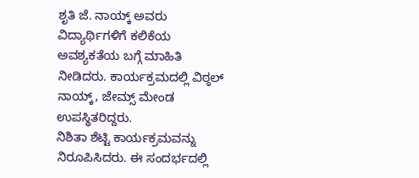ಶೃತಿ ಜೆ. ನಾಯ್ಕ್ ಅವರು ವಿದ್ಯಾರ್ಥಿಗಳಿಗೆ ಕಲಿಕೆಯ ಅವಶ್ಯಕತೆಯ ಬಗ್ಗೆ ಮಾಹಿತಿ ನೀಡಿದರು. ಕಾರ್ಯಕ್ರಮದಲ್ಲಿ ವಿಠ್ಠಲ್ ನಾಯ್ಕ್, ಜೇಮ್ಸ್ ಮೇಂಡ ಉಪಸ್ಥಿತರಿದ್ದರು.
ನಿಶಿತಾ ಶೆಟ್ಟಿ ಕಾರ್ಯಕ್ರಮವನ್ನು ನಿರೂಪಿಸಿದರು. ಈ ಸಂದರ್ಭದಲ್ಲಿ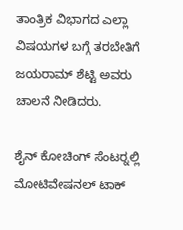ತಾಂತ್ರಿಕ ವಿಭಾಗದ ಎಲ್ಲಾ ವಿಷಯಗಳ ಬಗ್ಗೆ ತರಬೇತಿಗೆ ಜಯರಾಮ್ ಶೆಟ್ಟಿ ಅವರು ಚಾಲನೆ ನೀಡಿದರು.

ಶೈನ್ ಕೋಚಿಂಗ್ ಸೆಂಟರ್‍ನಲ್ಲಿ ಮೋಟಿವೇಷನಲ್ ಟಾಕ್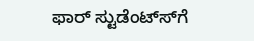ಫಾರ್ ಸ್ಟುಡೆಂಟ್ಸ್‍ಗೆ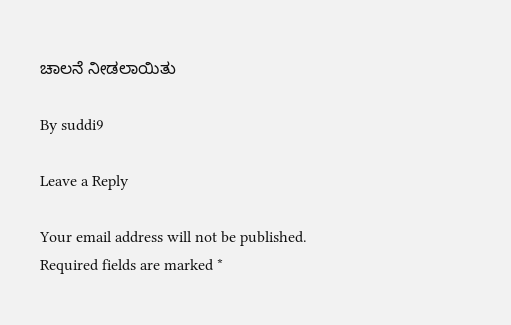ಚಾಲನೆ ನೀಡಲಾಯಿತು

By suddi9

Leave a Reply

Your email address will not be published. Required fields are marked *